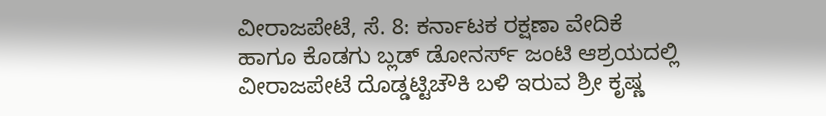ವೀರಾಜಪೇಟೆ, ಸೆ. 8: ಕರ್ನಾಟಕ ರಕ್ಷಣಾ ವೇದಿಕೆ ಹಾಗೂ ಕೊಡಗು ಬ್ಲಡ್ ಡೋನರ್ಸ್ ಜಂಟಿ ಆಶ್ರಯದಲ್ಲಿ ವೀರಾಜಪೇಟೆ ದೊಡ್ಡಟ್ಟಿಚೌಕಿ ಬಳಿ ಇರುವ ಶ್ರೀ ಕೃಷ್ಣ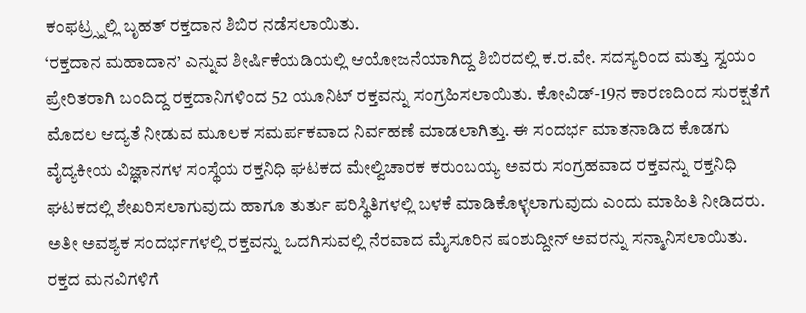ಕಂಫಟ್ರ್ಸ್ನಲ್ಲಿ ಬೃಹತ್ ರಕ್ತದಾನ ಶಿಬಿರ ನಡೆಸಲಾಯಿತು.
‘ರಕ್ತದಾನ ಮಹಾದಾನ’ ಎನ್ನುವ ಶೀರ್ಷಿಕೆಯಡಿಯಲ್ಲಿ ಆಯೋಜನೆಯಾಗಿದ್ದ ಶಿಬಿರದಲ್ಲಿ ಕ.ರ.ವೇ. ಸದಸ್ಯರಿಂದ ಮತ್ತು ಸ್ವಯಂ ಪ್ರೇರಿತರಾಗಿ ಬಂದಿದ್ದ ರಕ್ತದಾನಿಗಳಿಂದ 52 ಯೂನಿಟ್ ರಕ್ತವನ್ನು ಸಂಗ್ರಹಿಸಲಾಯಿತು. ಕೋವಿಡ್-19ನ ಕಾರಣದಿಂದ ಸುರಕ್ಷತೆಗೆ ಮೊದಲ ಆದ್ಯತೆ ನೀಡುವ ಮೂಲಕ ಸಮರ್ಪಕವಾದ ನಿರ್ವಹಣೆ ಮಾಡಲಾಗಿತ್ತು. ಈ ಸಂದರ್ಭ ಮಾತನಾಡಿದ ಕೊಡಗು ವೈದ್ಯಕೀಯ ವಿಜ್ಞಾನಗಳ ಸಂಸ್ಥೆಯ ರಕ್ತನಿಧಿ ಘಟಕದ ಮೇಲ್ವಿಚಾರಕ ಕರುಂಬಯ್ಯ ಅವರು ಸಂಗ್ರಹವಾದ ರಕ್ತವನ್ನು ರಕ್ತನಿಧಿ ಘಟಕದಲ್ಲಿ ಶೇಖರಿಸಲಾಗುವುದು ಹಾಗೂ ತುರ್ತು ಪರಿಸ್ಥಿತಿಗಳಲ್ಲಿ ಬಳಕೆ ಮಾಡಿಕೊಳ್ಳಲಾಗುವುದು ಎಂದು ಮಾಹಿತಿ ನೀಡಿದರು. ಅತೀ ಅವಶ್ಯಕ ಸಂದರ್ಭಗಳಲ್ಲಿ ರಕ್ತವನ್ನು ಒದಗಿಸುವಲ್ಲಿ ನೆರವಾದ ಮೈಸೂರಿನ ಷಂಶುದ್ದೀನ್ ಅವರನ್ನು ಸನ್ಮಾನಿಸಲಾಯಿತು. ರಕ್ತದ ಮನವಿಗಳಿಗೆ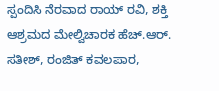ಸ್ಪಂದಿಸಿ ನೆರವಾದ ರಾಯ್ ರವಿ, ಶಕ್ತಿ ಆಶ್ರಮದ ಮೇಲ್ವಿಚಾರಕ ಹೆಚ್.ಆರ್. ಸತೀಶ್, ರಂಜಿತ್ ಕವಲಪಾರ,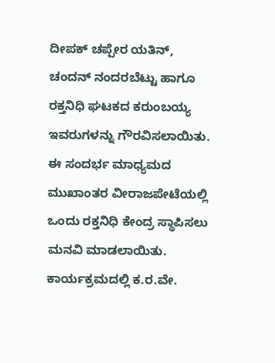ದೀಪಕ್ ಚಪ್ಪೇರ ಯತಿನ್, ಚಂದನ್ ನಂದರಬೆಟ್ಟು ಹಾಗೂ ರಕ್ತನಿಧಿ ಘಟಕದ ಕರುಂಬಯ್ಯ ಇವರುಗಳನ್ನು ಗೌರವಿಸಲಾಯಿತು.
ಈ ಸಂದರ್ಭ ಮಾಧ್ಯಮದ ಮುಖಾಂತರ ವೀರಾಜಪೇಟೆಯಲ್ಲಿ ಒಂದು ರಕ್ತನಿಧಿ ಕೇಂದ್ರ ಸ್ಥಾಪಿಸಲು ಮನವಿ ಮಾಡಲಾಯಿತು. ಕಾರ್ಯಕ್ರಮದಲ್ಲಿ ಕ.ರ.ವೇ.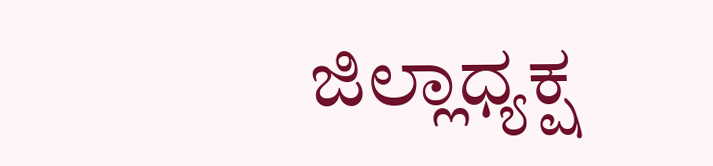ಜಿಲ್ಲಾಧ್ಯಕ್ಷ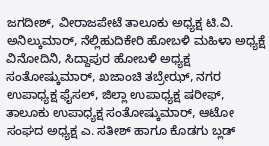ಜಗದೀಶ್, ವೀರಾಜಪೇಟೆ ತಾಲೂಕು ಅಧ್ಯಕ್ಷ ಟಿ.ವಿ. ಅನಿಲ್ಕುಮಾರ್, ನೆಲ್ಲಿಹುದಿಕೇರಿ ಹೋಬಳಿ ಮಹಿಳಾ ಅಧ್ಯಕ್ಷೆ ವಿನೋದಿನಿ, ಸಿದ್ದಾಪುರ ಹೋಬಳಿ ಅಧ್ಯಕ್ಷ ಸಂತೋಷ್ಕುಮಾರ್, ಖಜಾಂಚಿ ತಬ್ರೇಝ್, ನಗರ ಉಪಾಧ್ಯಕ್ಷ ಫೈಸಲ್, ಜಿಲ್ಲಾ ಉಪಾಧ್ಯಕ್ಷ ಷರೀಫ್, ತಾಲೂಕು ಉಪಾಧ್ಯಕ್ಷ ಸಂತೋಷ್ಕುಮಾರ್, ಆಟೋ ಸಂಘದ ಅಧ್ಯಕ್ಷ ಎ. ಸತೀಶ್ ಹಾಗೂ ಕೊಡಗು ಬ್ಲಡ್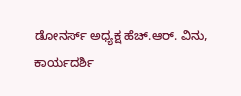ಡೋನರ್ಸ್ ಅಧ್ಯಕ್ಷ ಹೆಚ್.ಆರ್. ವಿನು, ಕಾರ್ಯದರ್ಶಿ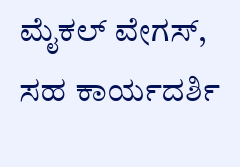ಮೈಕಲ್ ವೇಗಸ್, ಸಹ ಕಾರ್ಯದರ್ಶಿ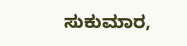ಸುಕುಮಾರ,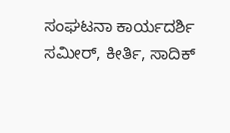ಸಂಘಟನಾ ಕಾರ್ಯದರ್ಶಿ ಸಮೀರ್, ಕೀರ್ತಿ, ಸಾದಿಕ್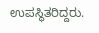ಉಪಸ್ಥಿತರಿದ್ದರು.